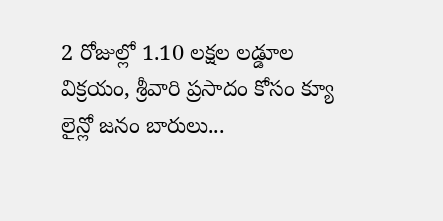2 రోజుల్లో 1.10 లక్షల లడ్డూల విక్రయం, శ్రీవారి ప్రసాదం కోసం క్యూ లైన్లో జనం బారులు...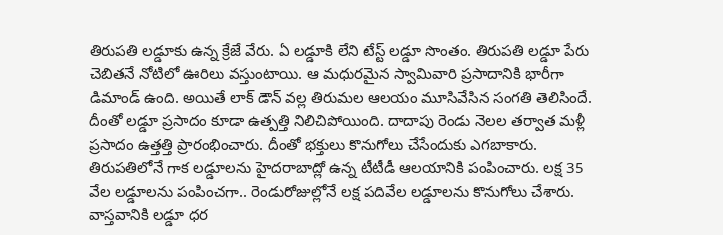తిరుపతి లడ్డూకు ఉన్న క్రేజే వేరు. ఏ లడ్డూకి లేని టేస్ట్ లడ్డూ సొంతం. తిరుపతి లడ్డూ పేరు చెబితనే నోటిలో ఊరిలు వస్తుంటాయి. ఆ మధురమైన స్వామివారి ప్రసాదానికి భారీగా డిమాండ్ ఉంది. అయితే లాక్ డౌన్ వల్ల తిరుమల ఆలయం మూసివేసిన సంగతి తెలిసిందే. దీంతో లడ్డూ ప్రసాదం కూడా ఉత్పత్తి నిలిచిపోయింది. దాదాపు రెండు నెలల తర్వాత మళ్లీ ప్రసాదం ఉత్తత్తి ప్రారంభించారు. దీంతో భక్తులు కొనుగోలు చేసేందుకు ఎగబాకారు.
తిరుపతిలోనే గాక లడ్డూలను హైదరాబాద్లో ఉన్న టీటీడీ ఆలయానికి పంపించారు. లక్ష 35 వేల లడ్డూలను పంపించగా.. రెండురోజుల్లోనే లక్ష పదివేల లడ్డూలను కొనుగోలు చేశారు. వాస్తవానికి లడ్డూ ధర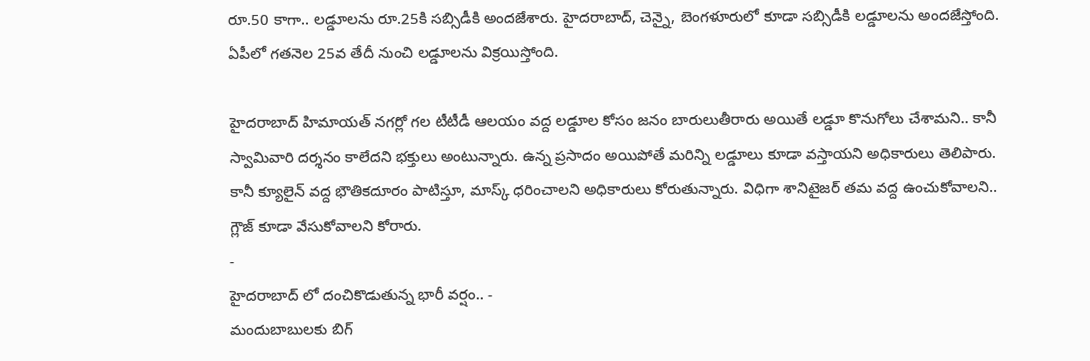రూ.50 కాగా.. లడ్డూలను రూ.25కి సబ్సిడీకి అందజేశారు. హైదరాబాద్, చెన్నై, బెంగళూరులో కూడా సబ్సిడీకి లడ్డూలను అందజేస్తోంది. ఏపీలో గతనెల 25వ తేదీ నుంచి లడ్డూలను విక్రయిస్తోంది.

హైదరాబాద్ హిమాయత్ నగర్లో గల టీటీడీ ఆలయం వద్ద లడ్డూల కోసం జనం బారులుతీరారు అయితే లడ్డూ కొనుగోలు చేశామని.. కానీ స్వామివారి దర్శనం కాలేదని భక్తులు అంటున్నారు. ఉన్న ప్రసాదం అయిపోతే మరిన్ని లడ్డూలు కూడా వస్తాయని అధికారులు తెలిపారు. కానీ క్యూలైన్ వద్ద భౌతికదూరం పాటిస్తూ, మాస్క్ ధరించాలని అధికారులు కోరుతున్నారు. విధిగా శానిటైజర్ తమ వద్ద ఉంచుకోవాలని.. గ్లౌజ్ కూడా వేసుకోవాలని కోరారు.
-
హైదరాబాద్ లో దంచికొడుతున్న భారీ వర్షం.. -
మందుబాబులకు బిగ్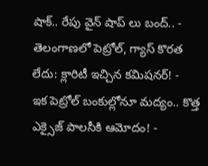షాక్.. రేపు వైన్ షాప్ లు బంద్.. -
తెలంగాణలో పెట్రోల్, గ్యాస్ కొరత లేదు: క్లారిటీ ఇచ్చిన కమిషనర్! -
ఇక పెట్రోల్ బంకుల్లోనూ మద్యం.. కొత్త ఎక్సైజ్ పాలసీకి ఆమోదం! -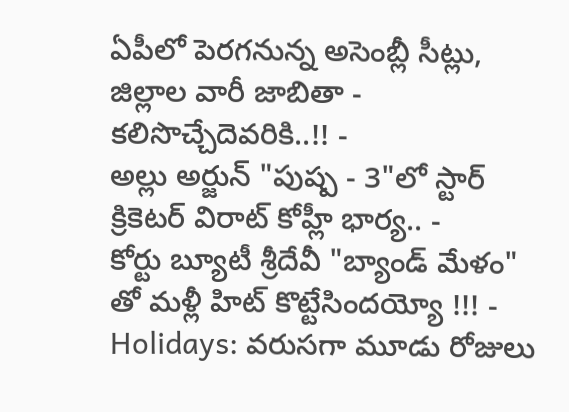ఏపీలో పెరగనున్న అసెంబ్లీ సీట్లు, జిల్లాల వారీ జాబితా - కలిసొచ్చేదెవరికి..!! -
అల్లు అర్జున్ "పుష్ప - 3"లో స్టార్ క్రికెటర్ విరాట్ కోహ్లీ భార్య.. -
కోర్టు బ్యూటీ శ్రీదేవీ "బ్యాండ్ మేళం" తో మళ్లీ హిట్ కొట్టేసిందయ్యో !!! -
Holidays: వరుసగా మూడు రోజులు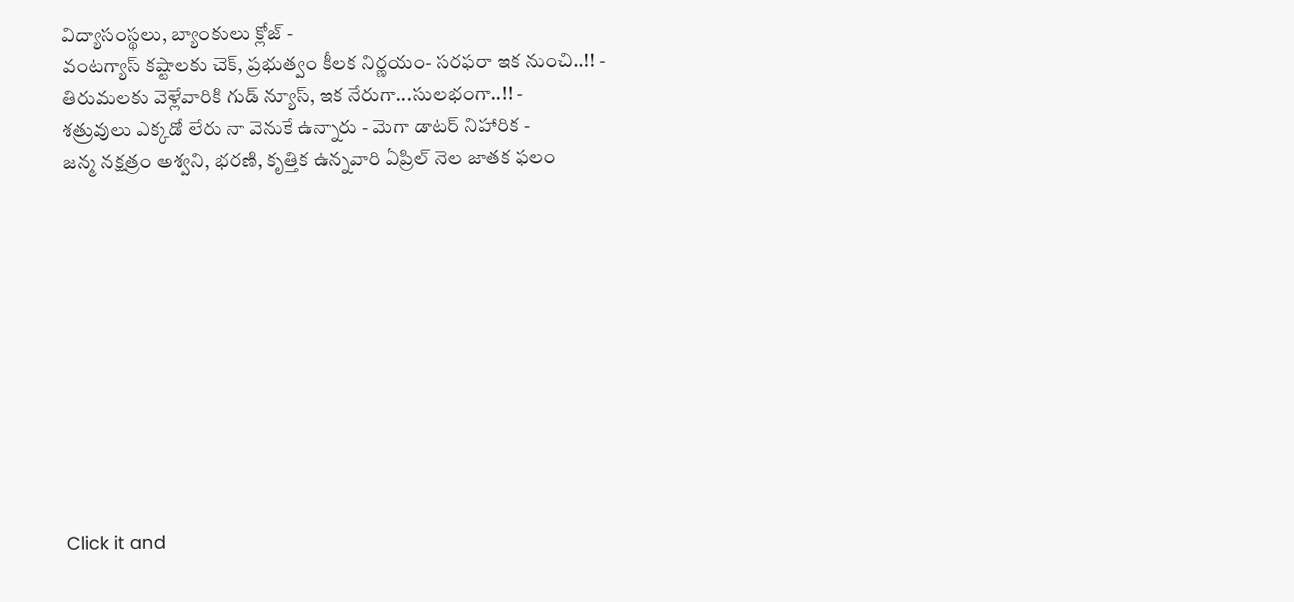విద్యాసంస్థలు, బ్యాంకులు క్లోజ్ -
వంటగ్యాస్ కష్టాలకు చెక్, ప్రభుత్వం కీలక నిర్ణయం- సరఫరా ఇక నుంచి..!! -
తిరుమలకు వెళ్లేవారికి గుడ్ న్యూస్, ఇక నేరుగా...సులభంగా..!! -
శత్రువులు ఎక్కడో లేరు నా వెనుకే ఉన్నారు - మెగా డాటర్ నిహారిక -
జన్మ నక్షత్రం అశ్వని, భరణి, కృత్తిక ఉన్నవారి ఏప్రిల్ నెల జాతక ఫలం











Click it and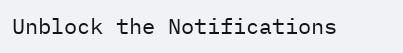Unblock the Notifications